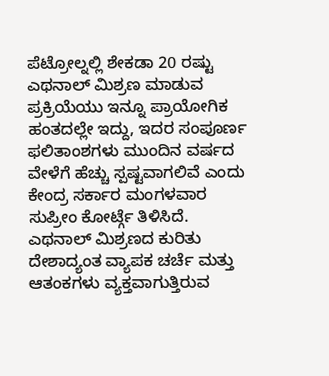ಪೆಟ್ರೋಲ್ನಲ್ಲಿ ಶೇಕಡಾ 20 ರಷ್ಟು ಎಥನಾಲ್ ಮಿಶ್ರಣ ಮಾಡುವ ಪ್ರಕ್ರಿಯೆಯು ಇನ್ನೂ ಪ್ರಾಯೋಗಿಕ ಹಂತದಲ್ಲೇ ಇದ್ದು, ಇದರ ಸಂಪೂರ್ಣ ಫಲಿತಾಂಶಗಳು ಮುಂದಿನ ವರ್ಷದ ವೇಳೆಗೆ ಹೆಚ್ಚು ಸ್ಪಷ್ಟವಾಗಲಿವೆ ಎಂದು ಕೇಂದ್ರ ಸರ್ಕಾರ ಮಂಗಳವಾರ ಸುಪ್ರೀಂ ಕೋರ್ಟ್ಗೆ ತಿಳಿಸಿದೆ.
ಎಥನಾಲ್ ಮಿಶ್ರಣದ ಕುರಿತು ದೇಶಾದ್ಯಂತ ವ್ಯಾಪಕ ಚರ್ಚೆ ಮತ್ತು ಆತಂಕಗಳು ವ್ಯಕ್ತವಾಗುತ್ತಿರುವ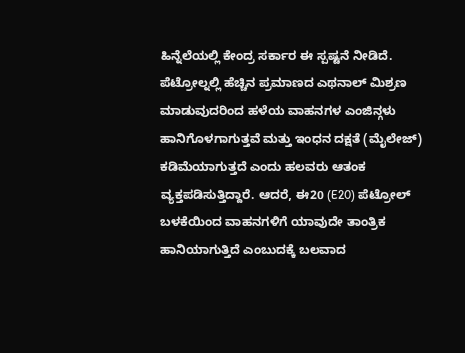ಹಿನ್ನೆಲೆಯಲ್ಲಿ ಕೇಂದ್ರ ಸರ್ಕಾರ ಈ ಸ್ಪಷ್ಟನೆ ನೀಡಿದೆ. ಪೆಟ್ರೋಲ್ನಲ್ಲಿ ಹೆಚ್ಚಿನ ಪ್ರಮಾಣದ ಎಥನಾಲ್ ಮಿಶ್ರಣ ಮಾಡುವುದರಿಂದ ಹಳೆಯ ವಾಹನಗಳ ಎಂಜಿನ್ಗಳು ಹಾನಿಗೊಳಗಾಗುತ್ತವೆ ಮತ್ತು ಇಂಧನ ದಕ್ಷತೆ (ಮೈಲೇಜ್) ಕಡಿಮೆಯಾಗುತ್ತದೆ ಎಂದು ಹಲವರು ಆತಂಕ ವ್ಯಕ್ತಪಡಿಸುತ್ತಿದ್ದಾರೆ. ಆದರೆ, ಈ20 (E20) ಪೆಟ್ರೋಲ್ ಬಳಕೆಯಿಂದ ವಾಹನಗಳಿಗೆ ಯಾವುದೇ ತಾಂತ್ರಿಕ ಹಾನಿಯಾಗುತ್ತಿದೆ ಎಂಬುದಕ್ಕೆ ಬಲವಾದ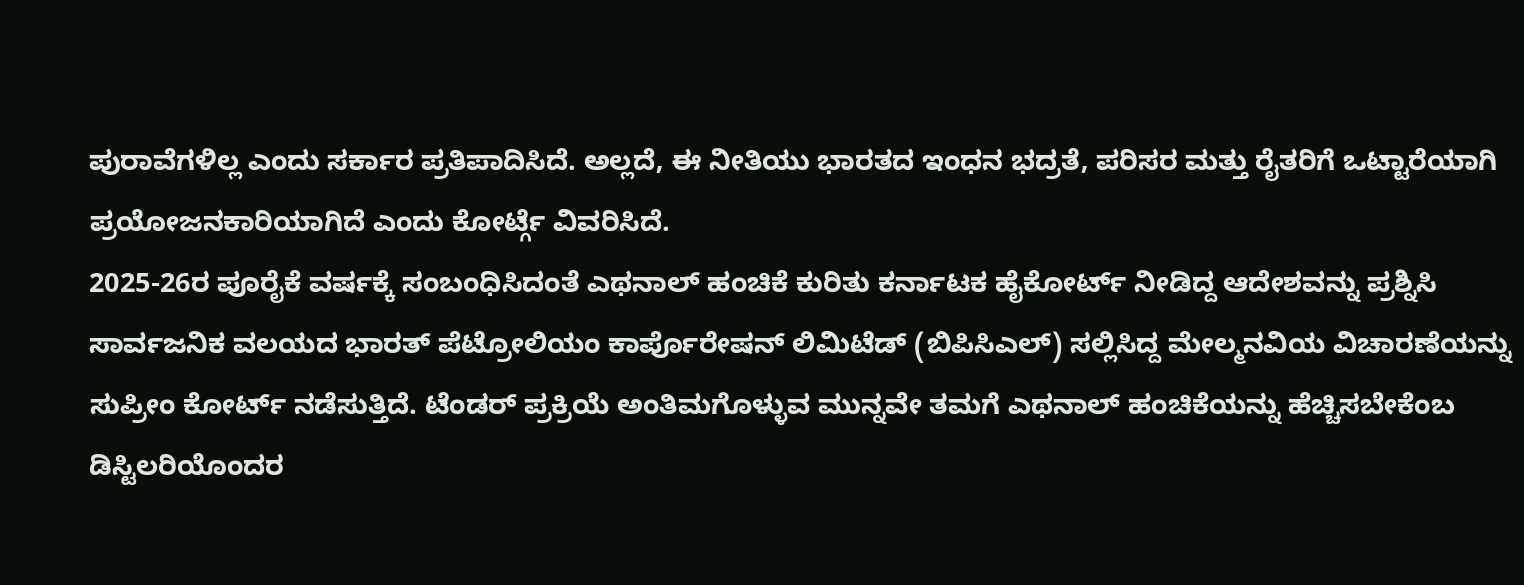ಪುರಾವೆಗಳಿಲ್ಲ ಎಂದು ಸರ್ಕಾರ ಪ್ರತಿಪಾದಿಸಿದೆ. ಅಲ್ಲದೆ, ಈ ನೀತಿಯು ಭಾರತದ ಇಂಧನ ಭದ್ರತೆ, ಪರಿಸರ ಮತ್ತು ರೈತರಿಗೆ ಒಟ್ಟಾರೆಯಾಗಿ ಪ್ರಯೋಜನಕಾರಿಯಾಗಿದೆ ಎಂದು ಕೋರ್ಟ್ಗೆ ವಿವರಿಸಿದೆ.
2025-26ರ ಪೂರೈಕೆ ವರ್ಷಕ್ಕೆ ಸಂಬಂಧಿಸಿದಂತೆ ಎಥನಾಲ್ ಹಂಚಿಕೆ ಕುರಿತು ಕರ್ನಾಟಕ ಹೈಕೋರ್ಟ್ ನೀಡಿದ್ದ ಆದೇಶವನ್ನು ಪ್ರಶ್ನಿಸಿ ಸಾರ್ವಜನಿಕ ವಲಯದ ಭಾರತ್ ಪೆಟ್ರೋಲಿಯಂ ಕಾರ್ಪೊರೇಷನ್ ಲಿಮಿಟೆಡ್ (ಬಿಪಿಸಿಎಲ್) ಸಲ್ಲಿಸಿದ್ದ ಮೇಲ್ಮನವಿಯ ವಿಚಾರಣೆಯನ್ನು ಸುಪ್ರೀಂ ಕೋರ್ಟ್ ನಡೆಸುತ್ತಿದೆ. ಟೆಂಡರ್ ಪ್ರಕ್ರಿಯೆ ಅಂತಿಮಗೊಳ್ಳುವ ಮುನ್ನವೇ ತಮಗೆ ಎಥನಾಲ್ ಹಂಚಿಕೆಯನ್ನು ಹೆಚ್ಚಿಸಬೇಕೆಂಬ ಡಿಸ್ಟಿಲರಿಯೊಂದರ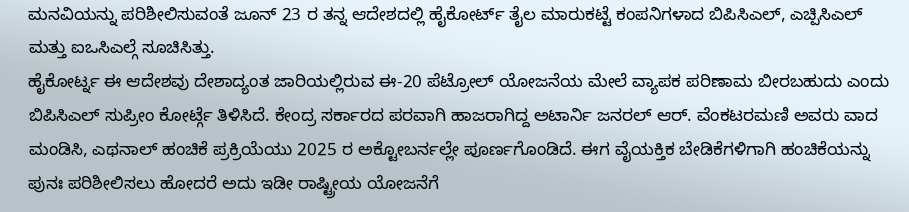ಮನವಿಯನ್ನು ಪರಿಶೀಲಿಸುವಂತೆ ಜೂನ್ 23 ರ ತನ್ನ ಆದೇಶದಲ್ಲಿ ಹೈಕೋರ್ಟ್ ತೈಲ ಮಾರುಕಟ್ಟೆ ಕಂಪನಿಗಳಾದ ಬಿಪಿಸಿಎಲ್, ಎಚ್ಪಿಸಿಎಲ್ ಮತ್ತು ಐಒಸಿಎಲ್ಗೆ ಸೂಚಿಸಿತ್ತು.
ಹೈಕೋರ್ಟ್ನ ಈ ಆದೇಶವು ದೇಶಾದ್ಯಂತ ಜಾರಿಯಲ್ಲಿರುವ ಈ-20 ಪೆಟ್ರೋಲ್ ಯೋಜನೆಯ ಮೇಲೆ ವ್ಯಾಪಕ ಪರಿಣಾಮ ಬೀರಬಹುದು ಎಂದು ಬಿಪಿಸಿಎಲ್ ಸುಪ್ರೀಂ ಕೋರ್ಟ್ಗೆ ತಿಳಿಸಿದೆ. ಕೇಂದ್ರ ಸರ್ಕಾರದ ಪರವಾಗಿ ಹಾಜರಾಗಿದ್ದ ಅಟಾರ್ನಿ ಜನರಲ್ ಆರ್. ವೆಂಕಟರಮಣಿ ಅವರು ವಾದ ಮಂಡಿಸಿ, ಎಥನಾಲ್ ಹಂಚಿಕೆ ಪ್ರಕ್ರಿಯೆಯು 2025 ರ ಅಕ್ಟೋಬರ್ನಲ್ಲೇ ಪೂರ್ಣಗೊಂಡಿದೆ. ಈಗ ವೈಯಕ್ತಿಕ ಬೇಡಿಕೆಗಳಿಗಾಗಿ ಹಂಚಿಕೆಯನ್ನು ಪುನಃ ಪರಿಶೀಲಿಸಲು ಹೋದರೆ ಅದು ಇಡೀ ರಾಷ್ಟ್ರೀಯ ಯೋಜನೆಗೆ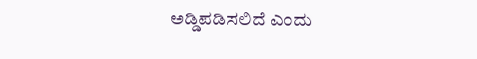ಅಡ್ಡಿಪಡಿಸಲಿದೆ ಎಂದು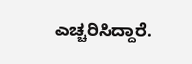ಎಚ್ಚರಿಸಿದ್ದಾರೆ.